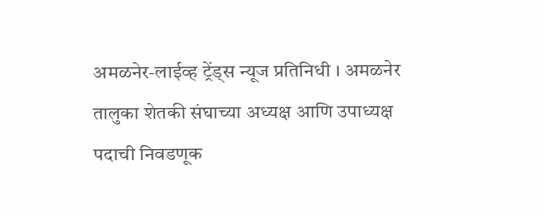अमळनेर-लाईव्ह ट्रेंड्स न्यूज प्रतिनिधी । अमळनेर तालुका शेतकी संघाच्या अध्यक्ष आणि उपाध्यक्ष पदाची निवडणूक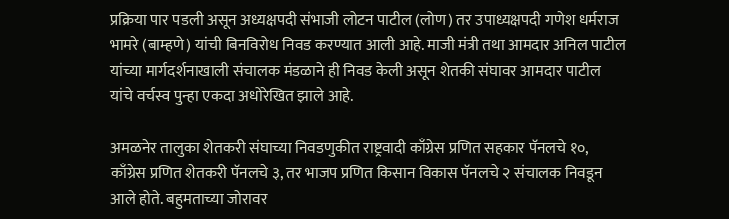प्रक्रिया पार पडली असून अध्यक्षपदी संभाजी लोटन पाटील (लोण) तर उपाध्यक्षपदी गणेश धर्मराज भामरे (बाम्हणे) यांची बिनविरोध निवड करण्यात आली आहे. माजी मंत्री तथा आमदार अनिल पाटील यांच्या मार्गदर्शनाखाली संचालक मंडळाने ही निवड केली असून शेतकी संघावर आमदार पाटील यांचे वर्चस्व पुन्हा एकदा अधोरेखित झाले आहे.

अमळनेर तालुका शेतकरी संघाच्या निवडणुकीत राष्ट्रवादी काँग्रेस प्रणित सहकार पॅनलचे १०, काँग्रेस प्रणित शेतकरी पॅनलचे ३, तर भाजप प्रणित किसान विकास पॅनलचे २ संचालक निवडून आले होते. बहुमताच्या जोरावर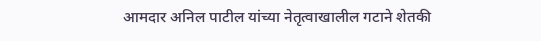आमदार अनिल पाटील यांच्या नेतृत्वाखालील गटाने शेतकी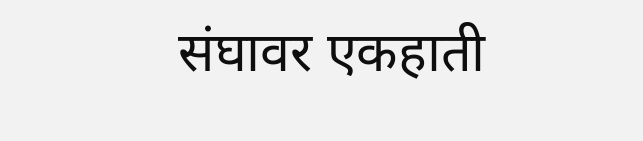संघावर एकहाती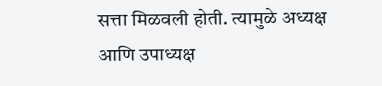सत्ता मिळवली होती. त्यामुळे अध्यक्ष आणि उपाध्यक्ष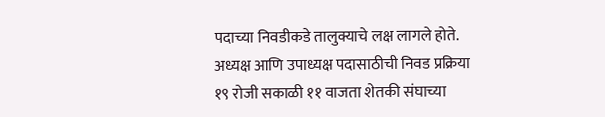पदाच्या निवडीकडे तालुक्याचे लक्ष लागले होते.
अध्यक्ष आणि उपाध्यक्ष पदासाठीची निवड प्रक्रिया १९ रोजी सकाळी ११ वाजता शेतकी संघाच्या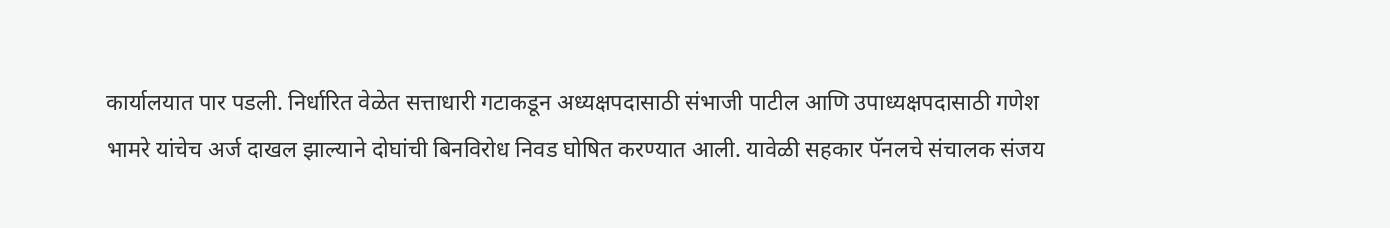कार्यालयात पार पडली. निर्धारित वेळेत सत्ताधारी गटाकडून अध्यक्षपदासाठी संभाजी पाटील आणि उपाध्यक्षपदासाठी गणेश भामरे यांचेच अर्ज दाखल झाल्याने दोघांची बिनविरोध निवड घोषित करण्यात आली. यावेळी सहकार पॅनलचे संचालक संजय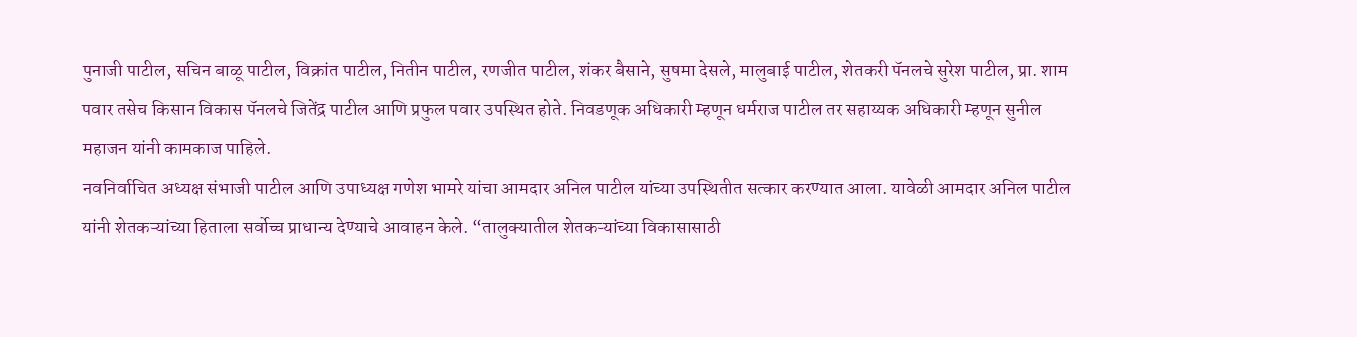पुनाजी पाटील, सचिन बाळू पाटील, विक्रांत पाटील, नितीन पाटील, रणजीत पाटील, शंकर बैसाने, सुषमा देसले, मालुबाई पाटील, शेतकरी पॅनलचे सुरेश पाटील, प्रा. शाम पवार तसेच किसान विकास पॅनलचे जितेंद्र पाटील आणि प्रफुल पवार उपस्थित होते. निवडणूक अधिकारी म्हणून धर्मराज पाटील तर सहाय्यक अधिकारी म्हणून सुनील महाजन यांनी कामकाज पाहिले.
नवनिर्वाचित अध्यक्ष संभाजी पाटील आणि उपाध्यक्ष गणेश भामरे यांचा आमदार अनिल पाटील यांच्या उपस्थितीत सत्कार करण्यात आला. यावेळी आमदार अनिल पाटील यांनी शेतकऱ्यांच्या हिताला सर्वोच्च प्राधान्य देण्याचे आवाहन केले. “तालुक्यातील शेतकऱ्यांच्या विकासासाठी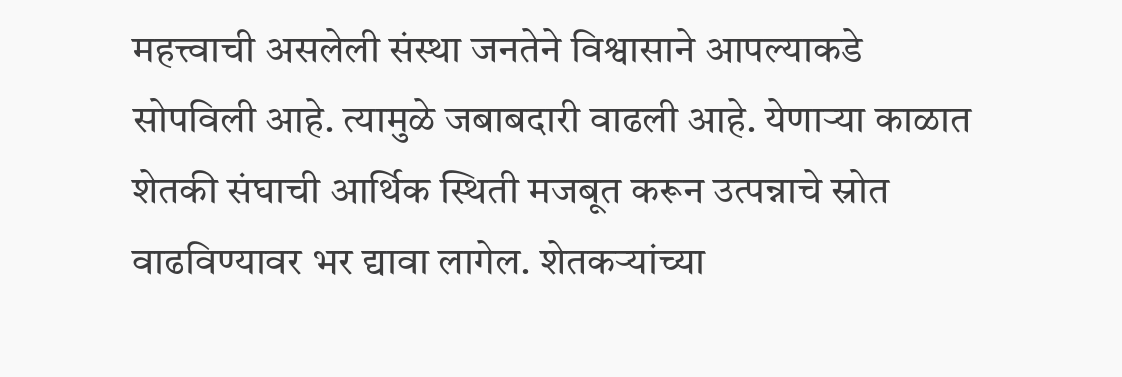महत्त्वाची असलेली संस्था जनतेने विश्वासाने आपल्याकडे सोपविली आहे. त्यामुळे जबाबदारी वाढली आहे. येणाऱ्या काळात शेतकी संघाची आर्थिक स्थिती मजबूत करून उत्पन्नाचे स्रोत वाढविण्यावर भर द्यावा लागेल. शेतकऱ्यांच्या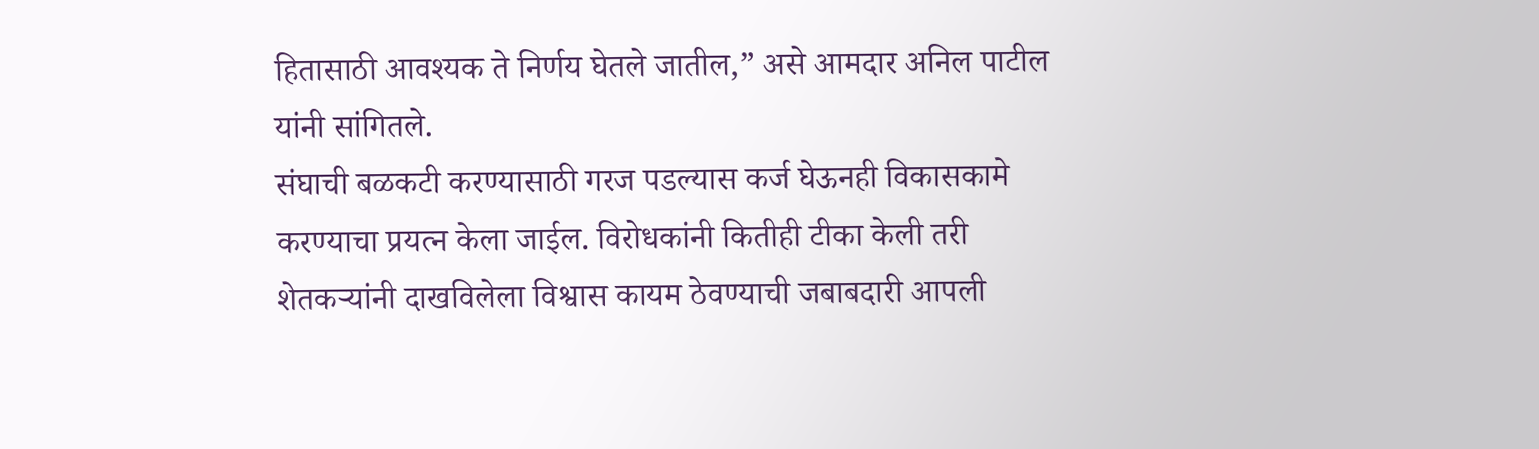हितासाठी आवश्यक ते निर्णय घेतले जातील,” असे आमदार अनिल पाटील यांनी सांगितले.
संघाची बळकटी करण्यासाठी गरज पडल्यास कर्ज घेऊनही विकासकामे करण्याचा प्रयत्न केला जाईल. विरोधकांनी कितीही टीका केली तरी शेतकऱ्यांनी दाखविलेला विश्वास कायम ठेवण्याची जबाबदारी आपली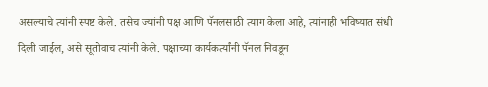असल्याचे त्यांनी स्पष्ट केले. तसेच ज्यांनी पक्ष आणि पॅनलसाठी त्याग केला आहे, त्यांनाही भविष्यात संधी दिली जाईल, असे सूतोवाच त्यांनी केले. पक्षाच्या कार्यकर्त्यांनी पॅनल निवडून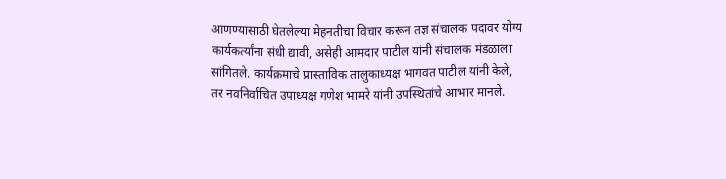आणण्यासाठी घेतलेल्या मेहनतीचा विचार करून तज्ञ संचालक पदावर योग्य कार्यकर्त्यांना संधी द्यावी, असेही आमदार पाटील यांनी संचालक मंडळाला सांगितले. कार्यक्रमाचे प्रास्ताविक तालुकाध्यक्ष भागवत पाटील यांनी केले, तर नवनिर्वाचित उपाध्यक्ष गणेश भामरे यांनी उपस्थितांचे आभार मानले.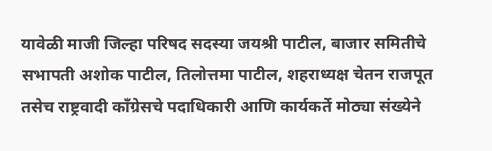यावेळी माजी जिल्हा परिषद सदस्या जयश्री पाटील, बाजार समितीचे सभापती अशोक पाटील, तिलोत्तमा पाटील, शहराध्यक्ष चेतन राजपूत तसेच राष्ट्रवादी काँग्रेसचे पदाधिकारी आणि कार्यकर्ते मोठ्या संख्येने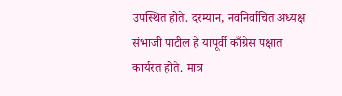उपस्थित होते. दरम्यान, नवनिर्वाचित अध्यक्ष संभाजी पाटील हे यापूर्वी काँग्रेस पक्षात कार्यरत होते. मात्र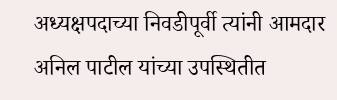अध्यक्षपदाच्या निवडीपूर्वी त्यांनी आमदार अनिल पाटील यांच्या उपस्थितीत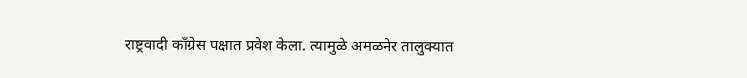राष्ट्रवादी काँग्रेस पक्षात प्रवेश केला. त्यामुळे अमळनेर तालुक्यात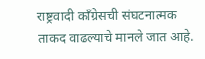राष्ट्रवादी काँग्रेसची संघटनात्मक ताकद वाढल्याचे मानले जात आहे.